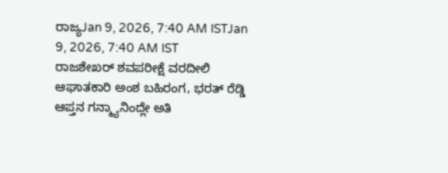ರಾಜ್ಯJan 9, 2026, 7:40 AM ISTJan 9, 2026, 7:40 AM IST
ರಾಜಶೇಖರ್ ಶವಪರೀಕ್ಷೆ ವರದೀಲಿ ಆಘಾತಕಾರಿ ಅಂಶ ಬಹಿರಂಗ, ಭರತ್ ರೆಡ್ಡಿ ಆಪ್ತನ ಗನ್ಮ್ಯಾನಿಂದ್ಲೇ ಅತಿ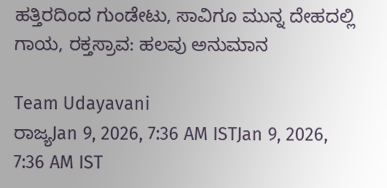ಹತ್ತಿರದಿಂದ ಗುಂಡೇಟು, ಸಾವಿಗೂ ಮುನ್ನ ದೇಹದಲ್ಲಿ ಗಾಯ, ರಕ್ತಸ್ರಾವ: ಹಲವು ಅನುಮಾನ

Team Udayavani
ರಾಜ್ಯJan 9, 2026, 7:36 AM ISTJan 9, 2026, 7:36 AM IST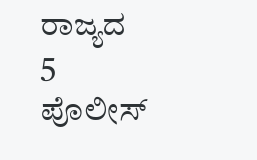ರಾಜ್ಯದ 5 ಪೊಲೀಸ್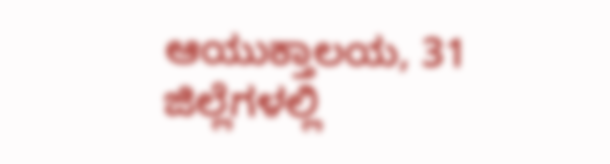ಆಯುಕ್ತಾಲಯ, 31 ಜಿಲ್ಲೆಗಳಲ್ಲಿ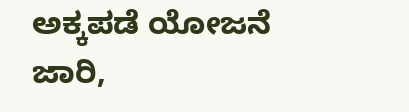ಅಕ್ಕಪಡೆ ಯೋಜನೆ ಜಾರಿ,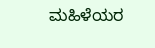ಮಹಿಳೆಯರ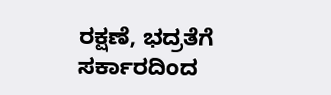ರಕ್ಷಣೆ, ಭದ್ರತೆಗೆ ಸರ್ಕಾರದಿಂದ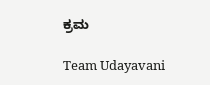ಕ್ರಮ

Team Udayavani